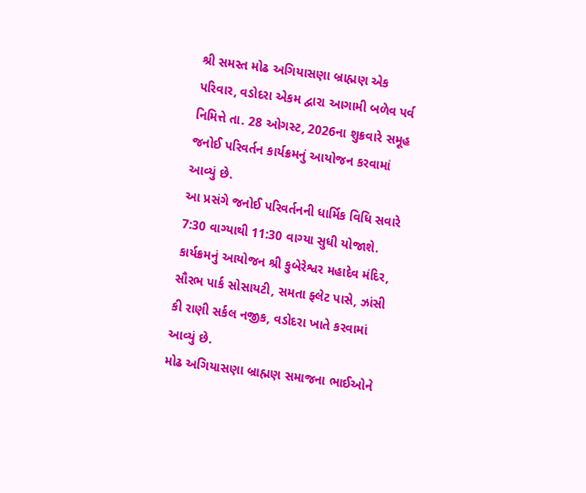શ્રી સમસ્ત મોઢ અગિયાસણા બ્રાહ્મણ એક પરિવાર, વડોદરા એકમ દ્વારા આગામી બળેવ પર્વ નિમિત્તે તા. 28 ઓગસ્ટ, 2026ના શુક્રવારે સમૂહ જનોઈ પરિવર્તન કાર્યક્રમનું આયોજન કરવામાં આવ્યું છે.
આ પ્રસંગે જનોઈ પરિવર્તનની ધાર્મિક વિધિ સવારે 7:30 વાગ્યાથી 11:30 વાગ્યા સુધી યોજાશે. કાર્યક્રમનું આયોજન શ્રી કુબેરેશ્વર મહાદેવ મંદિર, સૌરભ પાર્ક સોસાયટી, સમતા ફ્લેટ પાસે, ઝાંસી કી રાણી સર્કલ નજીક, વડોદરા ખાતે કરવામાં આવ્યું છે.
મોઢ અગિયાસણા બ્રાહ્મણ સમાજના ભાઈઓને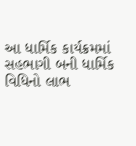આ ધાર્મિક કાર્યક્રમમાં સહભાગી બની ધાર્મિક વિધિનો લાભ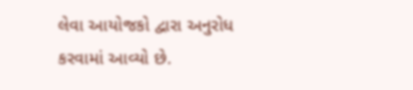લેવા આયોજકો દ્વારા અનુરોધ કરવામાં આવ્યો છે.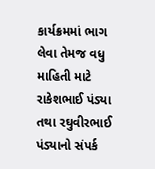કાર્યક્રમમાં ભાગ લેવા તેમજ વધુ માહિતી માટે રાકેશભાઈ પંડ્યા તથા રઘુવીરભાઈ પંડ્યાનો સંપર્ક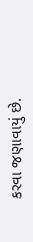કરવા જણાવાયું છે.